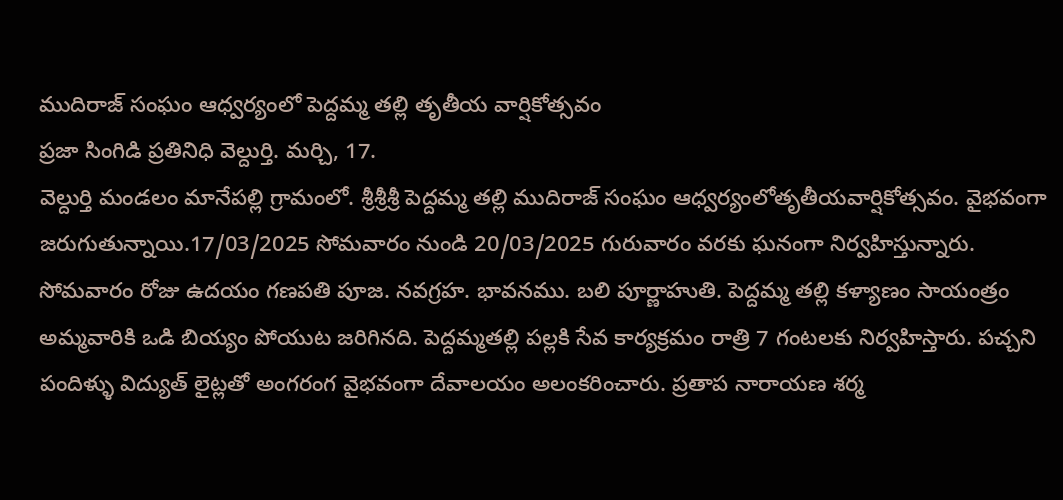ముదిరాజ్ సంఘం ఆధ్వర్యంలో పెద్దమ్మ తల్లి తృతీయ వార్షికోత్సవం
ప్రజా సింగిడి ప్రతినిధి వెల్దుర్తి. మర్చి, 17.
వెల్దుర్తి మండలం మానేపల్లి గ్రామంలో. శ్రీశ్రీశ్రీ పెద్దమ్మ తల్లి ముదిరాజ్ సంఘం ఆధ్వర్యంలోతృతీయవార్షికోత్సవం. వైభవంగా జరుగుతున్నాయి.17/03/2025 సోమవారం నుండి 20/03/2025 గురువారం వరకు ఘనంగా నిర్వహిస్తున్నారు. సోమవారం రోజు ఉదయం గణపతి పూజ. నవగ్రహ. భావనము. బలి పూర్ణాహుతి. పెద్దమ్మ తల్లి కళ్యాణం సాయంత్రం అమ్మవారికి ఒడి బియ్యం పోయుట జరిగినది. పెద్దమ్మతల్లి పల్లకి సేవ కార్యక్రమం రాత్రి 7 గంటలకు నిర్వహిస్తారు. పచ్చని పందిళ్ళు విద్యుత్ లైట్లతో అంగరంగ వైభవంగా దేవాలయం అలంకరించారు. ప్రతాప నారాయణ శర్మ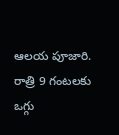ఆలయ పూజారి. రాత్రి 9 గంటలకు ఒగ్గు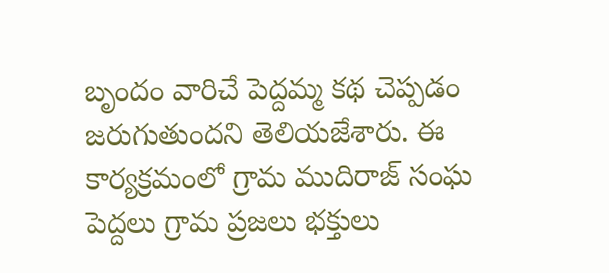బృందం వారిచే పెద్దమ్మ కథ చెప్పడం జరుగుతుందని తెలియజేశారు. ఈ కార్యక్రమంలో గ్రామ ముదిరాజ్ సంఘ పెద్దలు గ్రామ ప్రజలు భక్తులు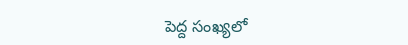పెద్ద సంఖ్యలో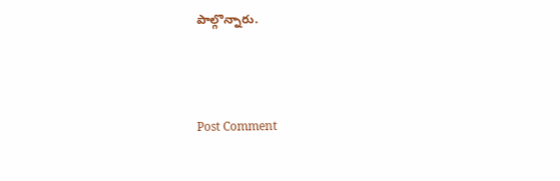పాల్గొన్నారు.




Post Comment